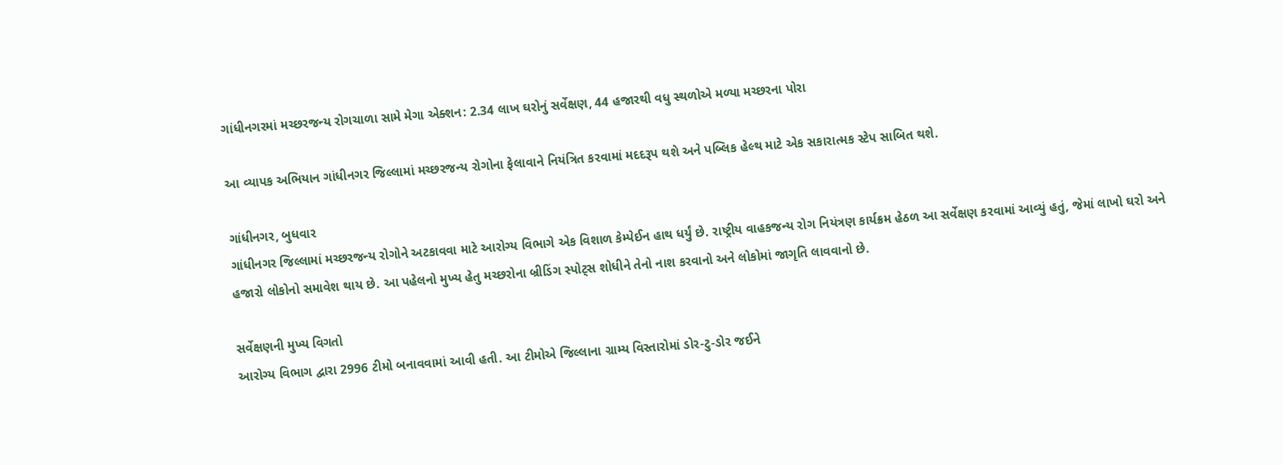ગાંધીનગરમાં મચ્છરજન્ય રોગચાળા સામે મેગા એક્શન: 2.34 લાખ ઘરોનું સર્વેક્ષણ, 44 હજારથી વધુ સ્થળોએ મળ્યા મચ્છરના પોરા

આ વ્યાપક અભિયાન ગાંધીનગર જિલ્લામાં મચ્છરજન્ય રોગોના ફેલાવાને નિયંત્રિત કરવામાં મદદરૂપ થશે અને પબ્લિક હેલ્થ માટે એક સકારાત્મક સ્ટેપ સાબિત થશે.

ગાંધીનગર, બુધવાર
ગાંધીનગર જિલ્લામાં મચ્છરજન્ય રોગોને અટકાવવા માટે આરોગ્ય વિભાગે એક વિશાળ કેમ્પેઈન હાથ ધર્યું છે. રાષ્ટ્રીય વાહકજન્ય રોગ નિયંત્રણ કાર્યક્રમ હેઠળ આ સર્વેક્ષણ કરવામાં આવ્યું હતું, જેમાં લાખો ઘરો અને હજારો લોકોનો સમાવેશ થાય છે. આ પહેલનો મુખ્ય હેતુ મચ્છરોના બ્રીડિંગ સ્પોટ્સ શોધીને તેનો નાશ કરવાનો અને લોકોમાં જાગૃતિ લાવવાનો છે.

સર્વેક્ષણની મુખ્ય વિગતો
આરોગ્ય વિભાગ દ્વારા 2996 ટીમો બનાવવામાં આવી હતી. આ ટીમોએ જિલ્લાના ગ્રામ્ય વિસ્તારોમાં ડોર-ટુ-ડોર જઈને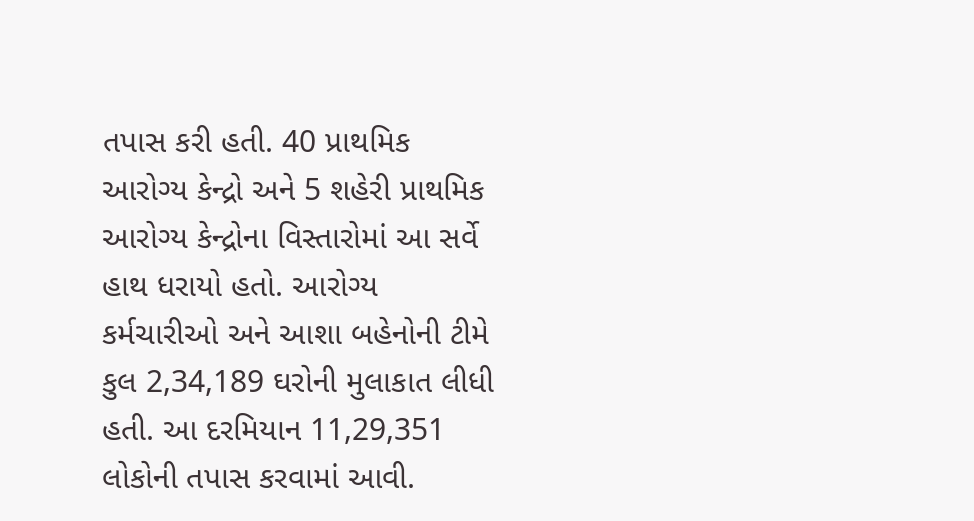તપાસ કરી હતી. 40 પ્રાથમિક આરોગ્ય કેન્દ્રો અને 5 શહેરી પ્રાથમિક આરોગ્ય કેન્દ્રોના વિસ્તારોમાં આ સર્વે હાથ ધરાયો હતો. આરોગ્ય કર્મચારીઓ અને આશા બહેનોની ટીમે કુલ 2,34,189 ઘરોની મુલાકાત લીધી હતી. આ દરમિયાન 11,29,351 લોકોની તપાસ કરવામાં આવી.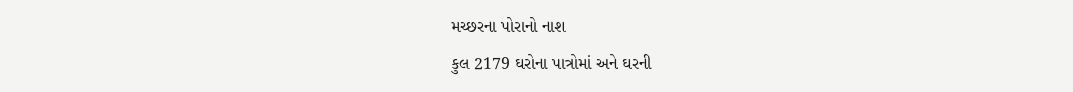મચ્છરના પોરાનો નાશ
કુલ 2179 ઘરોના પાત્રોમાં અને ઘરની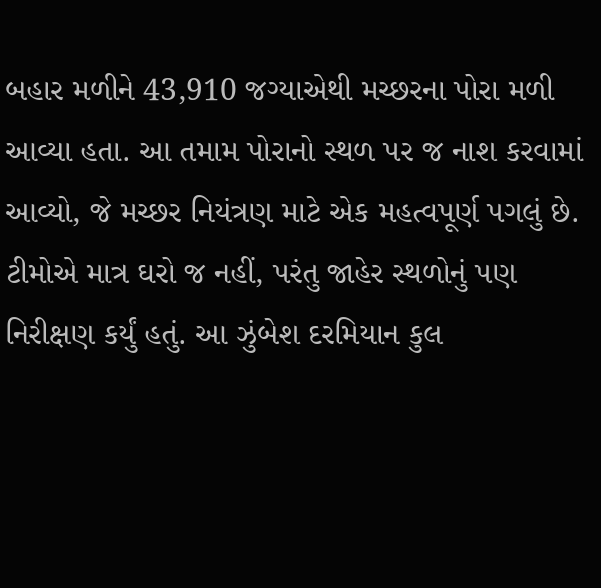બહાર મળીને 43,910 જગ્યાએથી મચ્છરના પોરા મળી આવ્યા હતા. આ તમામ પોરાનો સ્થળ પર જ નાશ કરવામાં આવ્યો, જે મચ્છર નિયંત્રણ માટે એક મહત્વપૂર્ણ પગલું છે. ટીમોએ માત્ર ઘરો જ નહીં, પરંતુ જાહેર સ્થળોનું પણ નિરીક્ષણ કર્યું હતું. આ ઝુંબેશ દરમિયાન કુલ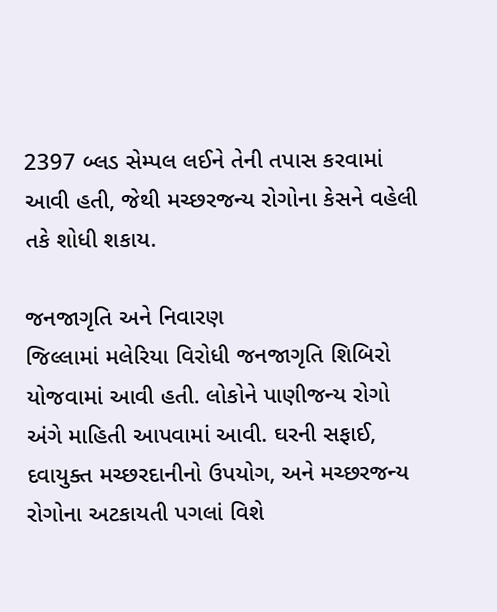2397 બ્લડ સેમ્પલ લઈને તેની તપાસ કરવામાં આવી હતી, જેથી મચ્છરજન્ય રોગોના કેસને વહેલી તકે શોધી શકાય.

જનજાગૃતિ અને નિવારણ
જિલ્લામાં મલેરિયા વિરોધી જનજાગૃતિ શિબિરો યોજવામાં આવી હતી. લોકોને પાણીજન્ય રોગો અંગે માહિતી આપવામાં આવી. ઘરની સફાઈ, દવાયુક્ત મચ્છરદાનીનો ઉપયોગ, અને મચ્છરજન્ય રોગોના અટકાયતી પગલાં વિશે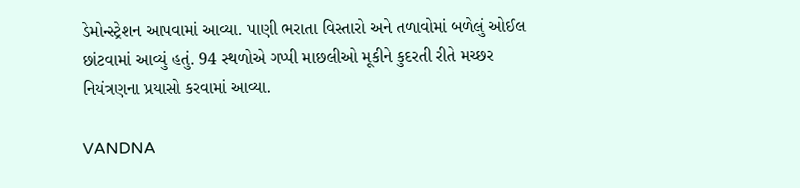ડેમોન્સ્ટ્રેશન આપવામાં આવ્યા. પાણી ભરાતા વિસ્તારો અને તળાવોમાં બળેલું ઓઈલ છાંટવામાં આવ્યું હતું. 94 સ્થળોએ ગપ્પી માછલીઓ મૂકીને કુદરતી રીતે મચ્છર નિયંત્રણના પ્રયાસો કરવામાં આવ્યા.

VANDNA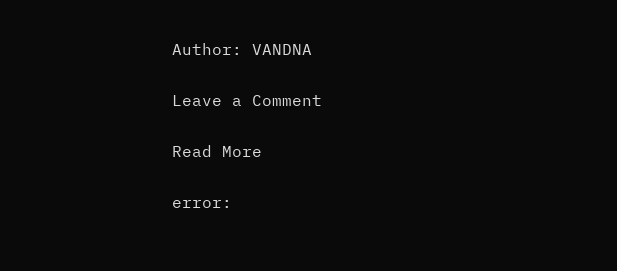Author: VANDNA

Leave a Comment

Read More

error: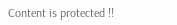Content is protected !!